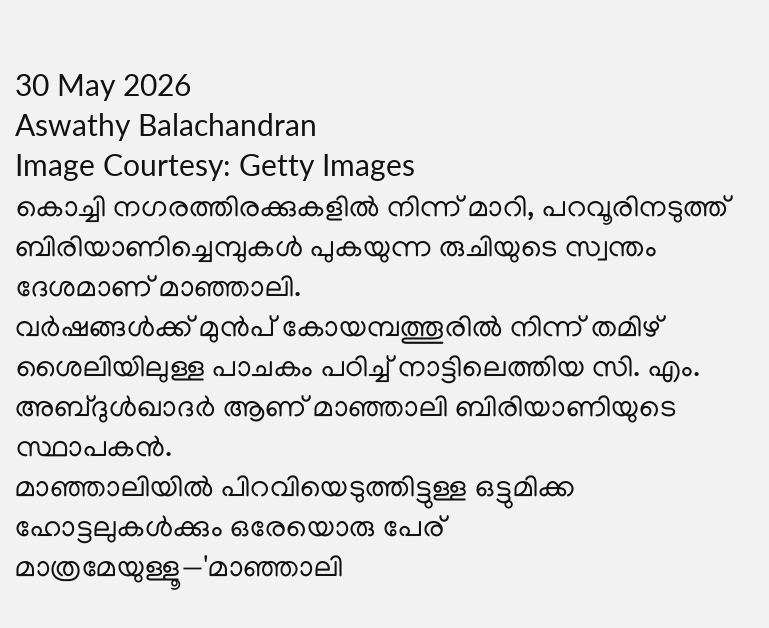30 May 2026
Aswathy Balachandran
Image Courtesy: Getty Images
കൊച്ചി നഗരത്തിരക്കുകളിൽ നിന്ന് മാറി, പറവൂരിനടുത്ത് ബിരിയാണിച്ചെമ്പുകൾ പുകയുന്ന രുചിയുടെ സ്വന്തം ദേശമാണ് മാഞ്ഞാലി.
വർഷങ്ങൾക്ക് മുൻപ് കോയമ്പത്തൂരിൽ നിന്ന് തമിഴ് ശൈലിയിലുള്ള പാചകം പഠിച്ച് നാട്ടിലെത്തിയ സി. എം. അബ്ദുൾഖാദർ ആണ് മാഞ്ഞാലി ബിരിയാണിയുടെ സ്ഥാപകൻ.
മാഞ്ഞാലിയിൽ പിറവിയെടുത്തിട്ടുള്ള ഒട്ടുമിക്ക ഹോട്ടലുകൾക്കും ഒരേയൊരു പേര് മാത്രമേയുള്ളൂ—'മാഞ്ഞാലി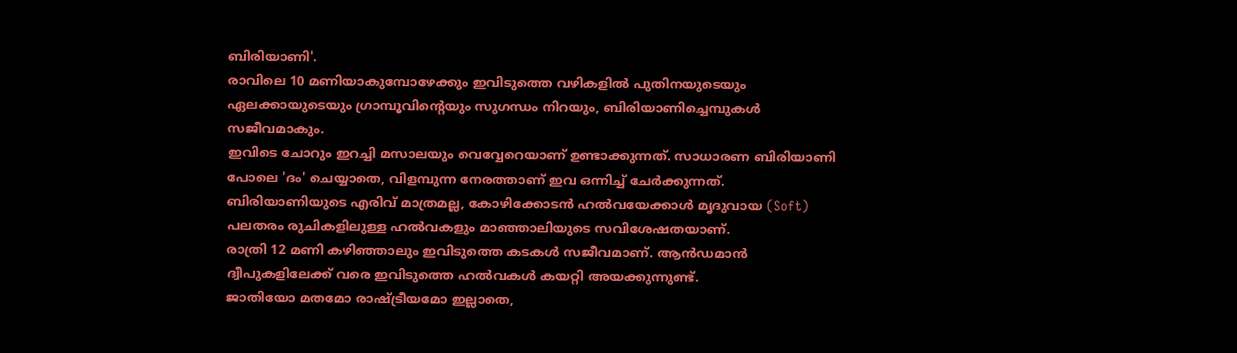ബിരിയാണി'.
രാവിലെ 10 മണിയാകുമ്പോഴേക്കും ഇവിടുത്തെ വഴികളിൽ പുതിനയുടെയും ഏലക്കായുടെയും ഗ്രാമ്പൂവിന്റെയും സുഗന്ധം നിറയും, ബിരിയാണിച്ചെമ്പുകൾ സജീവമാകും.
ഇവിടെ ചോറും ഇറച്ചി മസാലയും വെവ്വേറെയാണ് ഉണ്ടാക്കുന്നത്. സാധാരണ ബിരിയാണി പോലെ 'ദം' ചെയ്യാതെ, വിളമ്പുന്ന നേരത്താണ് ഇവ ഒന്നിച്ച് ചേർക്കുന്നത്.
ബിരിയാണിയുടെ എരിവ് മാത്രമല്ല, കോഴിക്കോടൻ ഹൽവയേക്കാൾ മൃദുവായ (Soft) പലതരം രുചികളിലുള്ള ഹൽവകളും മാഞ്ഞാലിയുടെ സവിശേഷതയാണ്.
രാത്രി 12 മണി കഴിഞ്ഞാലും ഇവിടുത്തെ കടകൾ സജീവമാണ്. ആൻഡമാൻ ദ്വീപുകളിലേക്ക് വരെ ഇവിടുത്തെ ഹൽവകൾ കയറ്റി അയക്കുന്നുണ്ട്.
ജാതിയോ മതമോ രാഷ്ട്രീയമോ ഇല്ലാതെ,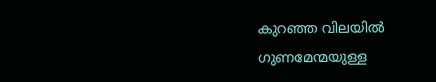കുറഞ്ഞ വിലയിൽ ഗുണമേന്മയുള്ള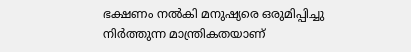ഭക്ഷണം നൽകി മനുഷ്യരെ ഒരുമിപ്പിച്ചു നിർത്തുന്ന മാന്ത്രികതയാണ്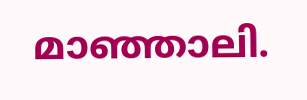മാഞ്ഞാലി.